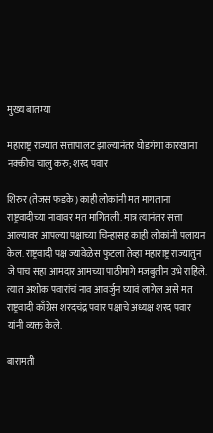मुख्य बातम्या

महाराष्ट्र राज्यात सत्तापालट झाल्यानंतर घोडगंगा कारखाना नक्कीच चालु करु; शरद पवार

शिरुर (तेजस फडके) काही लोकांनी मत मागताना राष्ट्रवादीच्या नावावर मत मागितली. मात्र त्यानंतर सत्ता आल्यावर आपल्या पक्षाच्या चिन्हासह काही लोकांनी पलायन केल. राष्ट्रवादी पक्ष ज्यावेळेस फुटला तेव्हा महाराष्ट्र राज्यातुन जे पाच सहा आमदार आमच्या पाठीमागे मजबुतीन उभे राहिले. त्यात अशोक पवारांचं नाव आवर्जुन घ्यावं लागेल असे मत राष्ट्रवादी काँग्रेस शरदचंद्र पवार पक्षाचे अध्यक्ष शरद पवार यांनी व्यक्त केले.

बारामती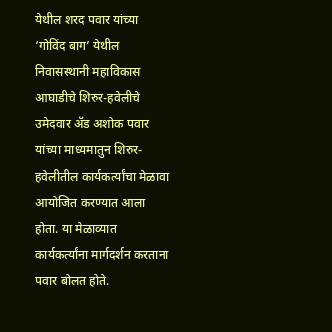येथील शरद पवार यांच्या ‘गोविंद बाग’ येथील निवासस्थानी महाविकास आघाडीचे शिरुर-हवेलीचे उमेदवार अ‍ॅड अशोक पवार यांच्या माध्यमातुन शिरुर-हवेलीतील कार्यकर्त्यांचा मेळावा आयोजित करण्यात आला होता. या मेळाव्यात कार्यकर्त्यांना मार्गदर्शन करताना पवार बोलत होते.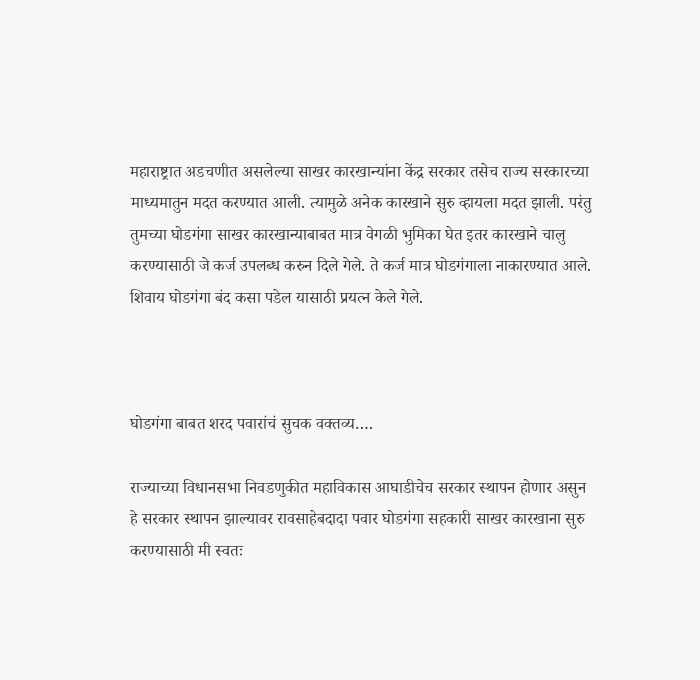महाराष्ट्रात अडचणीत असलेल्या साखर कारखान्यांना केंद्र सरकार तसेच राज्य सरकारच्या माध्यमातुन मदत करण्यात आली. त्यामुळे अनेक कारखाने सुरु व्हायला मदत झाली. परंतु तुमच्या घोडगंगा साखर कारखान्याबाबत मात्र वेगळी भुमिका घेत इतर कारखाने चालु करण्यासाठी जे कर्ज उपलब्ध करुन दिले गेले. ते कर्ज मात्र घोडगंगाला नाकारण्यात आले. शिवाय घोडगंगा बंद कसा पडेल यासाठी प्रयत्न केले गेले.



घोडगंगा बाबत शरद पवारांचं सुचक वक्तव्य….

राज्याच्या विधानसभा निवडणुकीत महाविकास आघाडीचेच सरकार स्थापन होणार असुन हे सरकार स्थापन झाल्यावर रावसाहेबदादा पवार घोडगंगा सहकारी साखर कारखाना सुरु करण्यासाठी मी स्वतः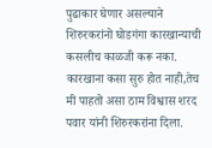पुढाकार घेणार असल्याने शिरुरकरांनो घोडगंगा कारखान्याची कसलीच काळजी करू नका. कारखाना कसा सुरु होत नाही,तेच मी पाहतो असा ठाम विश्वास शरद पवार यांनी शिरुरकरांना दिला.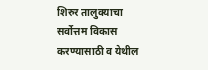शिरुर तालुक्याचा सर्वोत्तम विकास करण्यासाठी व येथील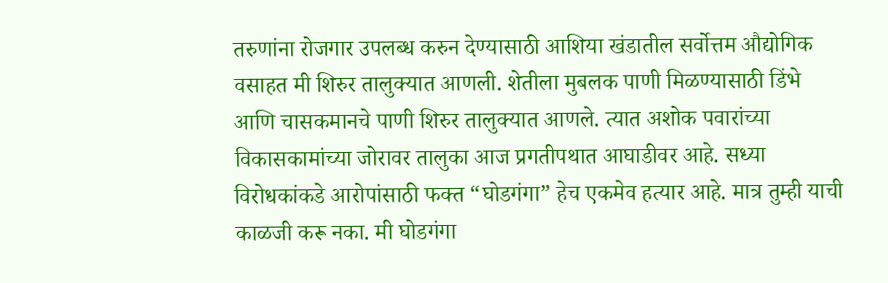तरुणांना रोजगार उपलब्ध करुन देण्यासाठी आशिया खंडातील सर्वोत्तम औद्योगिक वसाहत मी शिरुर तालुक्यात आणली. शेतीला मुबलक पाणी मिळण्यासाठी डिंभे आणि चासकमानचे पाणी शिरुर तालुक्यात आणले. त्यात अशोक पवारांच्या विकासकामांच्या जोरावर तालुका आज प्रगतीपथात आघाडीवर आहे. सध्या विरोधकांकडे आरोपांसाठी फक्त “घोडगंगा” हेच एकमेव हत्यार आहे. मात्र तुम्ही याची काळजी करू नका. मी घोडगंगा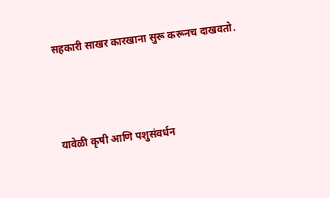सहकारी साखर कारखाना सुरू करूनच दाखवतो.



यावेळी कृषी आणि पशुसंवर्धन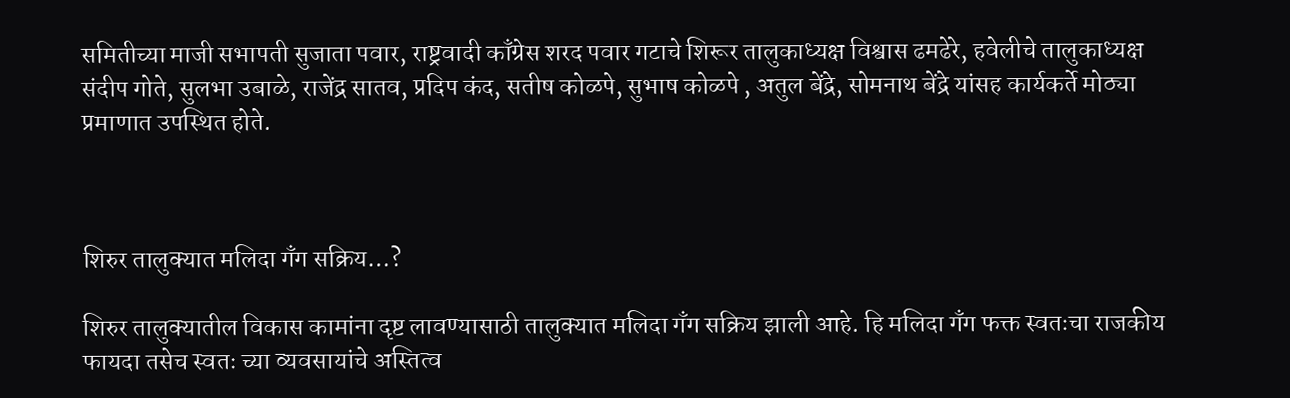समितीच्या माजी सभापती सुजाता पवार, राष्ट्रवादी काँग्रेस शरद पवार गटाचे शिरूर तालुकाध्यक्ष विश्वास ढमढेरे, हवेलीचे तालुकाध्यक्ष संदीप गोते, सुलभा उबाळे, राजेंद्र सातव, प्रदिप कंद, सतीष कोळपे, सुभाष कोळपे , अतुल बेंद्रे, सोमनाथ बेंद्रे यांसह कार्यकर्ते मोठ्या प्रमाणात उपस्थित होते.



शिरुर तालुक्यात मलिदा गॅंग सक्रिय…?

शिरुर तालुक्यातील विकास कामांना दृष्ट लावण्यासाठी तालुक्यात मलिदा गॅंग सक्रिय झाली आहे. हि मलिदा गॅंग फक्त स्वतःचा राजकीय फायदा तसेच स्वतः च्या व्यवसायांचे अस्तित्व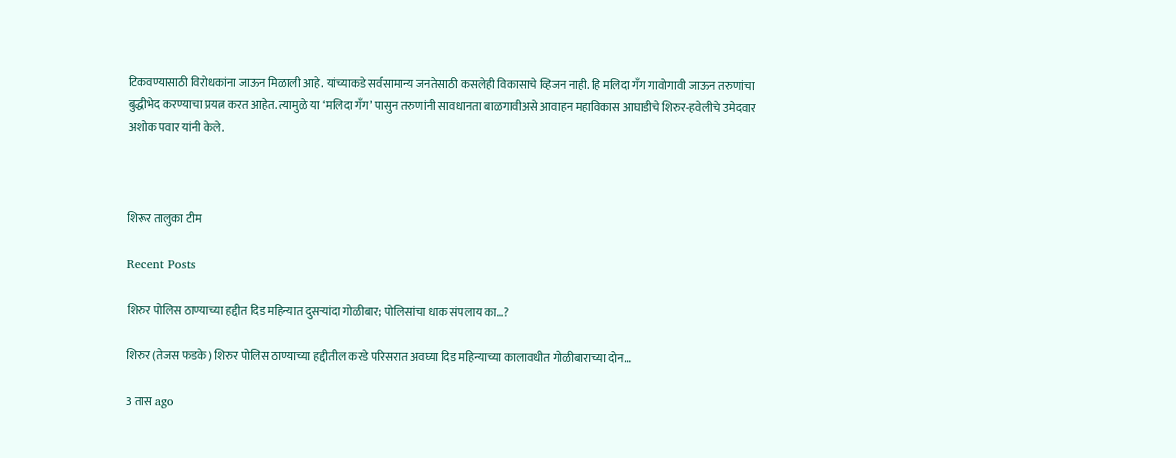टिकवण्यासाठी विरोधकांना जाऊन मिळाली आहे. यांच्याकडे सर्वसामान्य जनतेसाठी कसलेही विकासाचे व्हिजन नाही. हि मलिदा गॅंग गावोगावी जाऊन तरुणांचा बुद्धीभेद करण्याचा प्रयत्न करत आहेत. त्यामुळे या ‘मलिदा गॅंग’ पासुन तरुणांनी सावधानता बाळगावीअसे आवाहन महाविकास आघाडीचे शिरुर-हवेलीचे उमेदवार अशोक पवार यांनी केले.



शिरूर तालुका टीम

Recent Posts

शिरुर पोलिस ठाण्याच्या हद्दीत दिड महिन्यात दुसऱ्यांदा गोळीबार; पोलिसांचा धाक संपलाय का…?

शिरुर (तेजस फडके) शिरुर पोलिस ठाण्याच्या हद्दीतील करडे परिसरात अवघ्या दिड महिन्याच्या कालावधीत गोळीबाराच्या दोन…

3 तास ago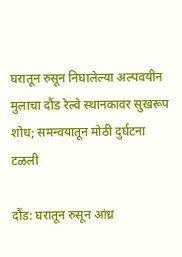घरातून रुसून निघालेल्या अल्पवयीन मुलाचा दौंड रेल्वे स्थानकावर सुखरूप शोध; समन्वयातून मोठी दुर्घटना टळली

दौंड: घरातून रुसून आंध्र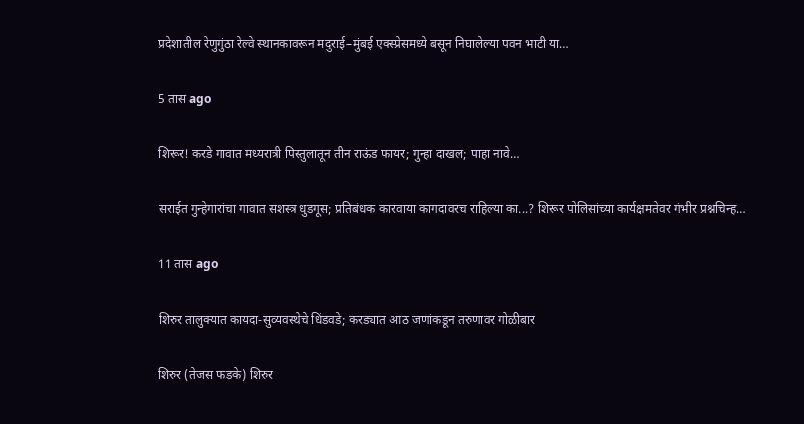प्रदेशातील रेणुगुंठा रेल्वे स्थानकावरून मदुराई–मुंबई एक्स्प्रेसमध्ये बसून निघालेल्या पवन भाटी या…

5 तास ago

शिरूर! करडे गावात मध्यरात्री पिस्तुलातून तीन राऊंड फायर; गुन्हा दाखल; पाहा नावे…

सराईत गुन्हेगारांचा गावात सशस्त्र धुडगूस; प्रतिबंधक कारवाया कागदावरच राहिल्या का...? शिरूर पोलिसांच्या कार्यक्षमतेवर गंभीर प्रश्नचिन्ह…

11 तास ago

शिरुर तालुक्यात कायदा-सुव्यवस्थेचे धिंडवडे; करड्यात आठ जणांकडून तरुणावर गोळीबार

शिरुर (तेजस फडके) शिरुर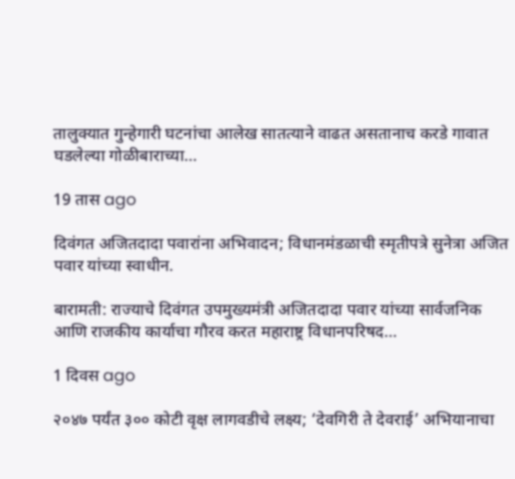तालुक्यात गुन्हेगारी घटनांचा आलेख सातत्याने वाढत असतानाच करडे गावात घडलेल्या गोळीबाराच्या…

19 तास ago

दिवंगत अजितदादा पवारांना अभिवादन; विधानमंडळाची स्मृतीपत्रे सुनेत्रा अजित पवार यांच्या स्वाधीन.

बारामती: राज्याचे दिवंगत उपमुख्यमंत्री अजितदादा पवार यांच्या सार्वजनिक आणि राजकीय कार्याचा गौरव करत महाराष्ट्र विधानपरिषद…

1 दिवस ago

२०४७ पर्यंत ३०० कोटी वृक्ष लागवडीचे लक्ष्य; ‘देवगिरी ते देवराई’ अभियानाचा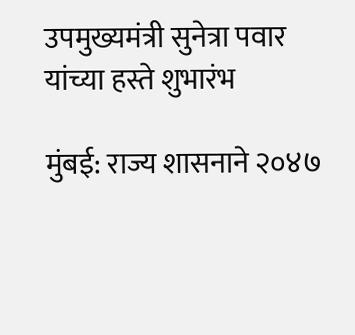उपमुख्यमंत्री सुनेत्रा पवार यांच्या हस्ते शुभारंभ

मुंबई: राज्य शासनाने २०४७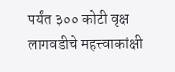पर्यंत ३०० कोटी वृक्ष लागवडीचे महत्त्वाकांक्षी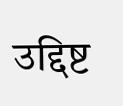उद्दिष्ट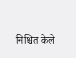निश्चित केले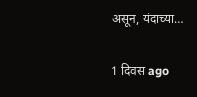असून, यंदाच्या…

1 दिवस ago